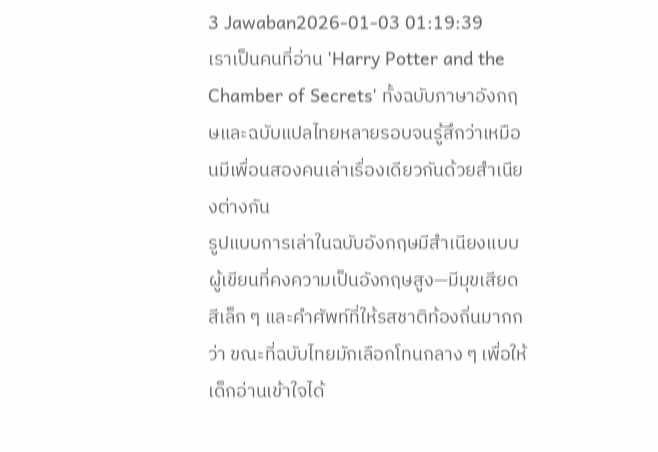3 Jawaban2026-01-03 01:19:39
เราเป็นคนที่อ่าน 'Harry Potter and the Chamber of Secrets' ทั้งฉบับภาษาอังกฤษและฉบับแปลไทยหลายรอบจนรู้สึกว่าเหมือนมีเพื่อนสองคนเล่าเรื่องเดียวกันด้วยสำเนียงต่างกัน
รูปแบบการเล่าในฉบับอังกฤษมีสำเนียงแบบผู้เขียนที่คงความเป็นอังกฤษสูง—มีมุขเสียดสีเล็ก ๆ และคำศัพท์ที่ให้รสชาติท้องถิ่นมากกว่า ขณะที่ฉบับไทยมักเลือกโทนกลาง ๆ เพื่อให้เด็กอ่านเข้าใจได้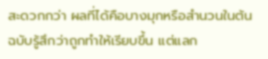สะดวกกว่า ผลที่ได้คือบางมุกหรือสำนวนในต้นฉบับรู้สึกว่าถูกทำให้เรียบขึ้น แต่แลก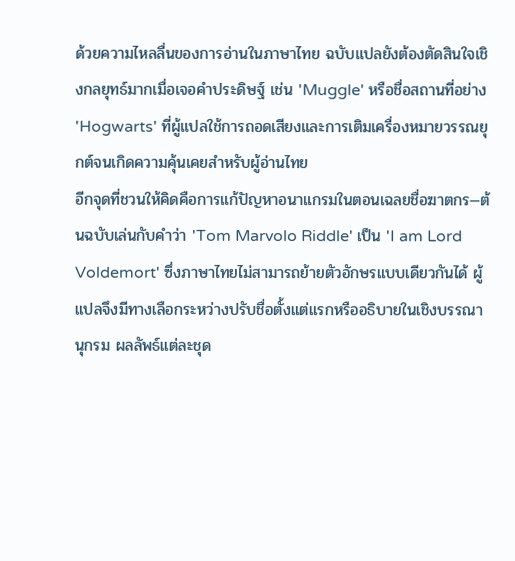ด้วยความไหลลื่นของการอ่านในภาษาไทย ฉบับแปลยังต้องตัดสินใจเชิงกลยุทธ์มากเมื่อเจอคำประดิษฐ์ เช่น 'Muggle' หรือชื่อสถานที่อย่าง 'Hogwarts' ที่ผู้แปลใช้การถอดเสียงและการเติมเครื่องหมายวรรณยุกต์จนเกิดความคุ้นเคยสำหรับผู้อ่านไทย
อีกจุดที่ชวนให้คิดคือการแก้ปัญหาอนาแกรมในตอนเฉลยชื่อฆาตกร—ต้นฉบับเล่นกับคำว่า 'Tom Marvolo Riddle' เป็น 'I am Lord Voldemort' ซึ่งภาษาไทยไม่สามารถย้ายตัวอักษรแบบเดียวกันได้ ผู้แปลจึงมีทางเลือกระหว่างปรับชื่อตั้งแต่แรกหรืออธิบายในเชิงบรรณานุกรม ผลลัพธ์แต่ละชุด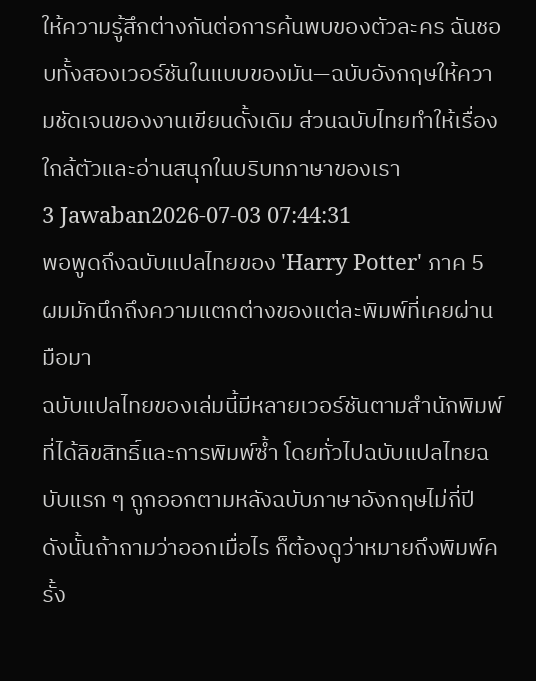ให้ความรู้สึกต่างกันต่อการค้นพบของตัวละคร ฉันชอบทั้งสองเวอร์ชันในแบบของมัน—ฉบับอังกฤษให้ความชัดเจนของงานเขียนดั้งเดิม ส่วนฉบับไทยทำให้เรื่องใกล้ตัวและอ่านสนุกในบริบทภาษาของเรา
3 Jawaban2026-07-03 07:44:31
พอพูดถึงฉบับแปลไทยของ 'Harry Potter' ภาค 5 ผมมักนึกถึงความแตกต่างของแต่ละพิมพ์ที่เคยผ่านมือมา
ฉบับแปลไทยของเล่มนี้มีหลายเวอร์ชันตามสำนักพิมพ์ที่ได้ลิขสิทธิ์และการพิมพ์ซ้ำ โดยทั่วไปฉบับแปลไทยฉบับแรก ๆ ถูกออกตามหลังฉบับภาษาอังกฤษไม่กี่ปี ดังนั้นถ้าถามว่าออกเมื่อไร ก็ต้องดูว่าหมายถึงพิมพ์ครั้ง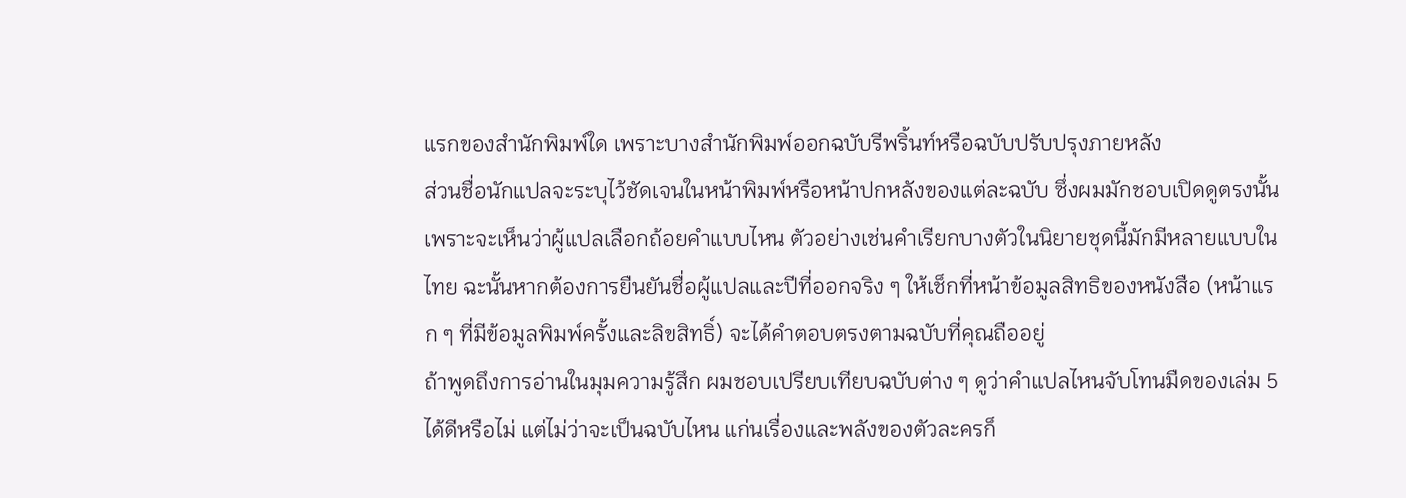แรกของสำนักพิมพ์ใด เพราะบางสำนักพิมพ์ออกฉบับรีพริ้นท์หรือฉบับปรับปรุงภายหลัง
ส่วนชื่อนักแปลจะระบุไว้ชัดเจนในหน้าพิมพ์หรือหน้าปกหลังของแต่ละฉบับ ซึ่งผมมักชอบเปิดดูตรงนั้นเพราะจะเห็นว่าผู้แปลเลือกถ้อยคำแบบไหน ตัวอย่างเช่นคำเรียกบางตัวในนิยายชุดนี้มักมีหลายแบบในไทย ฉะนั้นหากต้องการยืนยันชื่อผู้แปลและปีที่ออกจริง ๆ ให้เช็กที่หน้าข้อมูลสิทธิของหนังสือ (หน้าแรก ๆ ที่มีข้อมูลพิมพ์ครั้งและลิขสิทธิ์) จะได้คำตอบตรงตามฉบับที่คุณถืออยู่
ถ้าพูดถึงการอ่านในมุมความรู้สึก ผมชอบเปรียบเทียบฉบับต่าง ๆ ดูว่าคำแปลไหนจับโทนมืดของเล่ม 5 ได้ดีหรือไม่ แต่ไม่ว่าจะเป็นฉบับไหน แก่นเรื่องและพลังของตัวละครก็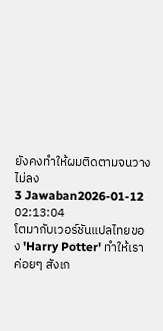ยังคงทำให้ผมติดตามจนวางไม่ลง
3 Jawaban2026-01-12 02:13:04
โตมากับเวอร์ชันแปลไทยของ 'Harry Potter' ทำให้เราค่อยๆ สังเก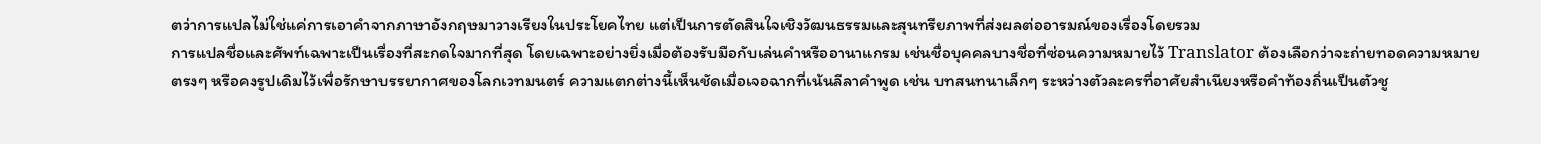ตว่าการแปลไม่ใช่แค่การเอาคำจากภาษาอังกฤษมาวางเรียงในประโยคไทย แต่เป็นการตัดสินใจเชิงวัฒนธรรมและสุนทรียภาพที่ส่งผลต่ออารมณ์ของเรื่องโดยรวม
การแปลชื่อและศัพท์เฉพาะเป็นเรื่องที่สะกดใจมากที่สุด โดยเฉพาะอย่างยิ่งเมื่อต้องรับมือกับเล่นคำหรืออานาแกรม เช่นชื่อบุคคลบางชื่อที่ซ่อนความหมายไว้ Translator ต้องเลือกว่าจะถ่ายทอดความหมายตรงๆ หรือคงรูปเดิมไว้เพื่อรักษาบรรยากาศของโลกเวทมนตร์ ความแตกต่างนี้เห็นชัดเมื่อเจอฉากที่เน้นลีลาคำพูด เช่น บทสนทนาเล็กๆ ระหว่างตัวละครที่อาศัยสำเนียงหรือคำท้องถิ่นเป็นตัวชู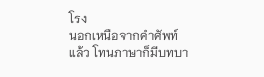โรง
นอกเหนือจากคำศัพท์แล้ว โทนภาษาก็มีบทบา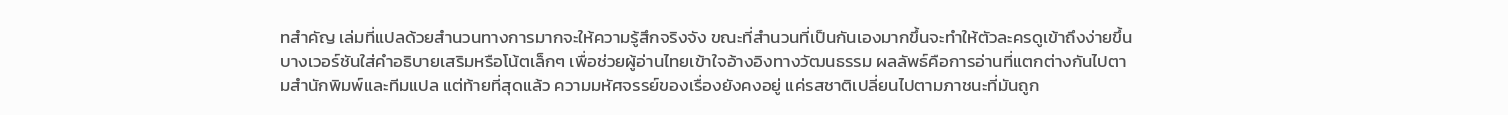ทสำคัญ เล่มที่แปลด้วยสำนวนทางการมากจะให้ความรู้สึกจริงจัง ขณะที่สำนวนที่เป็นกันเองมากขึ้นจะทำให้ตัวละครดูเข้าถึงง่ายขึ้น บางเวอร์ชันใส่คำอธิบายเสริมหรือโน้ตเล็กๆ เพื่อช่วยผู้อ่านไทยเข้าใจอ้างอิงทางวัฒนธรรม ผลลัพธ์คือการอ่านที่แตกต่างกันไปตามสำนักพิมพ์และทีมแปล แต่ท้ายที่สุดแล้ว ความมหัศจรรย์ของเรื่องยังคงอยู่ แค่รสชาติเปลี่ยนไปตามภาชนะที่มันถูก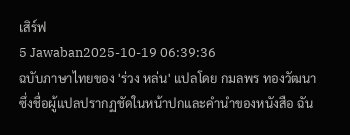เสิร์ฟ
5 Jawaban2025-10-19 06:39:36
ฉบับภาษาไทยของ 'ร่วง หล่น' แปลโดย กมลพร ทองวัฒนา ซึ่งชื่อผู้แปลปรากฏชัดในหน้าปกและคำนำของหนังสือ ฉัน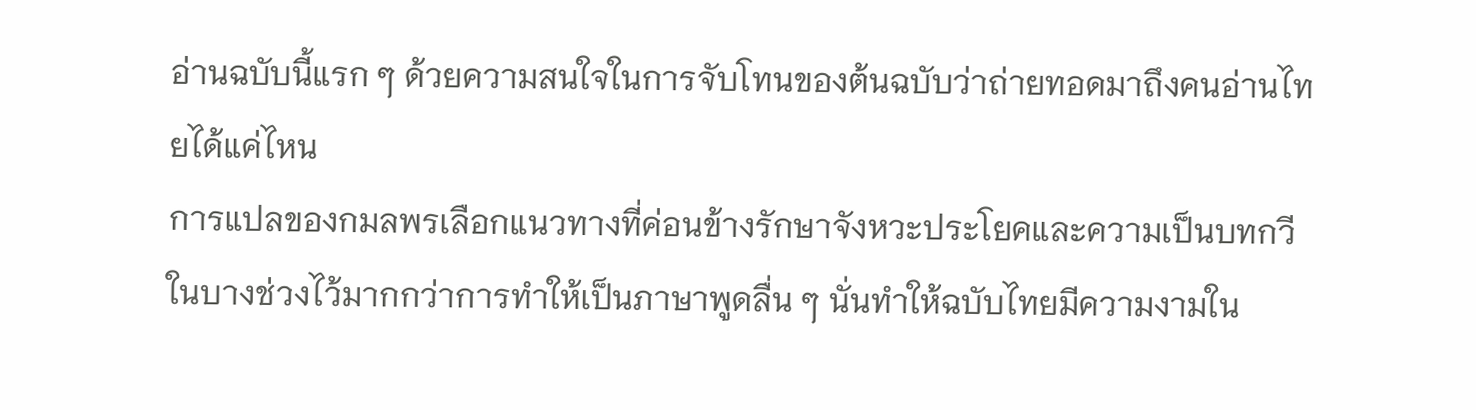อ่านฉบับนี้แรก ๆ ด้วยความสนใจในการจับโทนของต้นฉบับว่าถ่ายทอดมาถึงคนอ่านไทยได้แค่ไหน
การแปลของกมลพรเลือกแนวทางที่ค่อนข้างรักษาจังหวะประโยคและความเป็นบทกวีในบางช่วงไว้มากกว่าการทำให้เป็นภาษาพูดลื่น ๆ นั่นทำให้ฉบับไทยมีความงามใน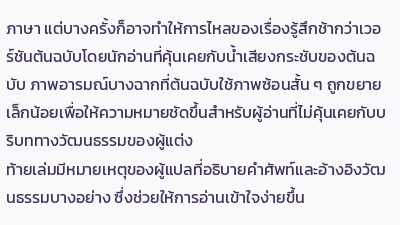ภาษา แต่บางครั้งก็อาจทำให้การไหลของเรื่องรู้สึกช้ากว่าเวอร์ชันต้นฉบับโดยนักอ่านที่คุ้นเคยกับน้ำเสียงกระชับของต้นฉบับ ภาพอารมณ์บางฉากที่ต้นฉบับใช้ภาพซ้อนสั้น ๆ ถูกขยายเล็กน้อยเพื่อให้ความหมายชัดขึ้นสำหรับผู้อ่านที่ไม่คุ้นเคยกับบริบททางวัฒนธรรมของผู้แต่ง
ท้ายเล่มมีหมายเหตุของผู้แปลที่อธิบายคำศัพท์และอ้างอิงวัฒนธรรมบางอย่าง ซึ่งช่วยให้การอ่านเข้าใจง่ายขึ้น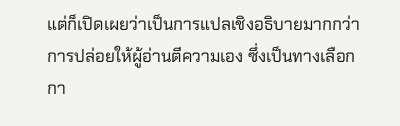แต่ก็เปิดเผยว่าเป็นการแปลเชิงอธิบายมากกว่าการปล่อยให้ผู้อ่านตีความเอง ซึ่งเป็นทางเลือกกา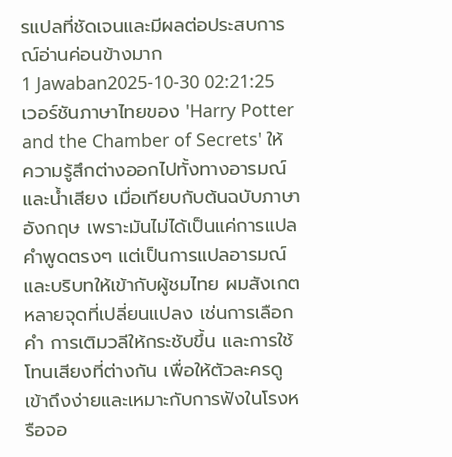รแปลที่ชัดเจนและมีผลต่อประสบการณ์อ่านค่อนข้างมาก
1 Jawaban2025-10-30 02:21:25
เวอร์ชันภาษาไทยของ 'Harry Potter and the Chamber of Secrets' ให้ความรู้สึกต่างออกไปทั้งทางอารมณ์และน้ำเสียง เมื่อเทียบกับต้นฉบับภาษาอังกฤษ เพราะมันไม่ได้เป็นแค่การแปลคำพูดตรงๆ แต่เป็นการแปลอารมณ์และบริบทให้เข้ากับผู้ชมไทย ผมสังเกตหลายจุดที่เปลี่ยนแปลง เช่นการเลือกคำ การเติมวลีให้กระชับขึ้น และการใช้โทนเสียงที่ต่างกัน เพื่อให้ตัวละครดูเข้าถึงง่ายและเหมาะกับการฟังในโรงหรือจอ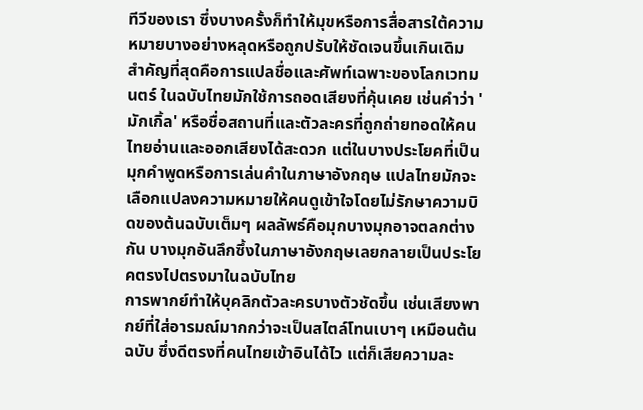ทีวีของเรา ซึ่งบางครั้งก็ทำให้มุขหรือการสื่อสารใต้ความหมายบางอย่างหลุดหรือถูกปรับให้ชัดเจนขึ้นเกินเดิม
สำคัญที่สุดคือการแปลชื่อและศัพท์เฉพาะของโลกเวทมนตร์ ในฉบับไทยมักใช้การถอดเสียงที่คุ้นเคย เช่นคำว่า 'มักเกิ้ล' หรือชื่อสถานที่และตัวละครที่ถูกถ่ายทอดให้คนไทยอ่านและออกเสียงได้สะดวก แต่ในบางประโยคที่เป็นมุกคำพูดหรือการเล่นคำในภาษาอังกฤษ แปลไทยมักจะเลือกแปลงความหมายให้คนดูเข้าใจโดยไม่รักษาความบิดของต้นฉบับเต็มๆ ผลลัพธ์คือมุกบางมุกอาจตลกต่างกัน บางมุกอันลึกซึ้งในภาษาอังกฤษเลยกลายเป็นประโยคตรงไปตรงมาในฉบับไทย
การพากย์ทำให้บุคลิกตัวละครบางตัวชัดขึ้น เช่นเสียงพากย์ที่ใส่อารมณ์มากกว่าจะเป็นสไตล์โทนเบาๆ เหมือนต้นฉบับ ซึ่งดีตรงที่คนไทยเข้าอินได้ไว แต่ก็เสียความละ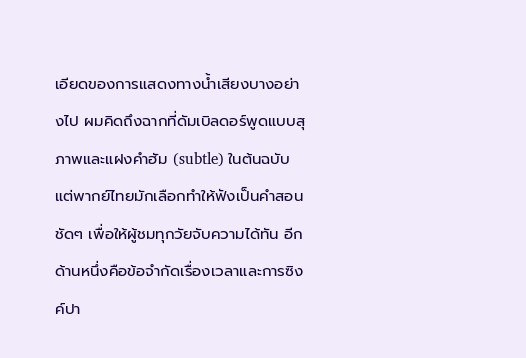เอียดของการแสดงทางน้ำเสียงบางอย่างไป ผมคิดถึงฉากที่ดัมเบิลดอร์พูดแบบสุภาพและแฝงคำฮัม (subtle) ในต้นฉบับ แต่พากย์ไทยมักเลือกทำให้ฟังเป็นคำสอนชัดๆ เพื่อให้ผู้ชมทุกวัยจับความได้ทัน อีกด้านหนึ่งคือข้อจำกัดเรื่องเวลาและการซิงค์ปา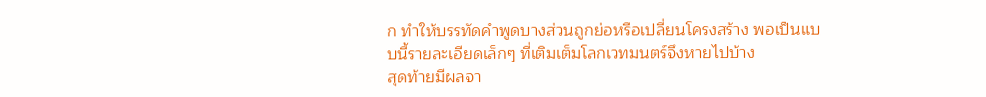ก ทำให้บรรทัดคำพูดบางส่วนถูกย่อหรือเปลี่ยนโครงสร้าง พอเป็นแบบนี้รายละเอียดเล็กๆ ที่เติมเต็มโลกเวทมนตร์จึงหายไปบ้าง
สุดท้ายมีผลจา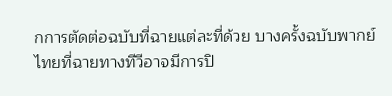กการตัดต่อฉบับที่ฉายแต่ละที่ด้วย บางครั้งฉบับพากย์ไทยที่ฉายทางทีวีอาจมีการปิ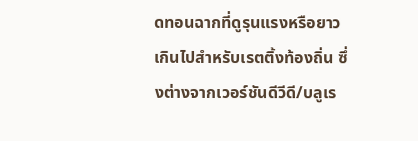ดทอนฉากที่ดูรุนแรงหรือยาวเกินไปสำหรับเรตติ้งท้องถิ่น ซึ่งต่างจากเวอร์ชันดีวีดี/บลูเร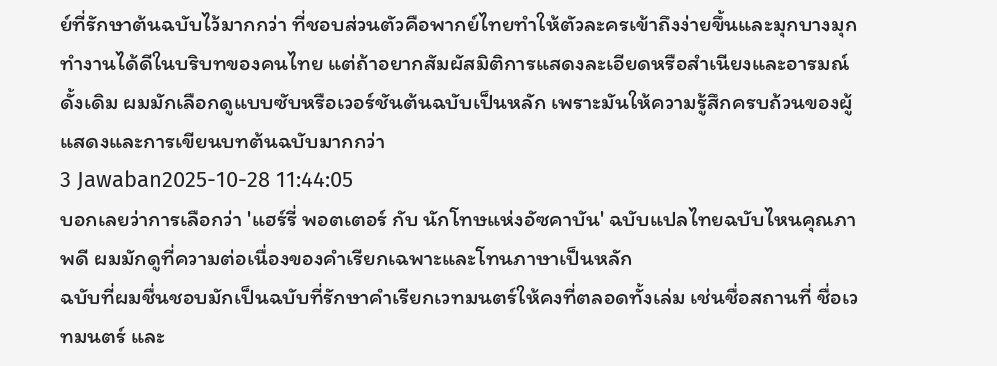ย์ที่รักษาต้นฉบับไว้มากกว่า ที่ชอบส่วนตัวคือพากย์ไทยทำให้ตัวละครเข้าถึงง่ายขึ้นและมุกบางมุกทำงานได้ดีในบริบทของคนไทย แต่ถ้าอยากสัมผัสมิติการแสดงละเอียดหรือสำเนียงและอารมณ์ดั้งเดิม ผมมักเลือกดูแบบซับหรือเวอร์ชันต้นฉบับเป็นหลัก เพราะมันให้ความรู้สึกครบถ้วนของผู้แสดงและการเขียนบทต้นฉบับมากกว่า
3 Jawaban2025-10-28 11:44:05
บอกเลยว่าการเลือกว่า 'แฮร์รี่ พอตเตอร์ กับ นักโทษแห่งอัซคาบัน' ฉบับแปลไทยฉบับไหนคุณภาพดี ผมมักดูที่ความต่อเนื่องของคำเรียกเฉพาะและโทนภาษาเป็นหลัก
ฉบับที่ผมชื่นชอบมักเป็นฉบับที่รักษาคำเรียกเวทมนตร์ให้คงที่ตลอดทั้งเล่ม เช่นชื่อสถานที่ ชื่อเวทมนตร์ และ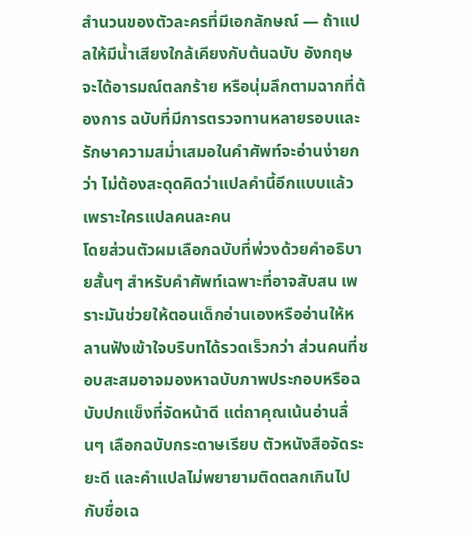สำนวนของตัวละครที่มีเอกลักษณ์ — ถ้าแปลให้มีน้ำเสียงใกล้เคียงกับต้นฉบับ อังกฤษจะได้อารมณ์ตลกร้าย หรือนุ่มลึกตามฉากที่ต้องการ ฉบับที่มีการตรวจทานหลายรอบและรักษาความสม่ำเสมอในคำศัพท์จะอ่านง่ายกว่า ไม่ต้องสะดุดคิดว่าแปลคำนี้อีกแบบแล้วเพราะใครแปลคนละคน
โดยส่วนตัวผมเลือกฉบับที่พ่วงด้วยคำอธิบายสั้นๆ สำหรับคำศัพท์เฉพาะที่อาจสับสน เพราะมันช่วยให้ตอนเด็กอ่านเองหรืออ่านให้หลานฟังเข้าใจบริบทได้รวดเร็วกว่า ส่วนคนที่ชอบสะสมอาจมองหาฉบับภาพประกอบหรือฉบับปกแข็งที่จัดหน้าดี แต่ถาคุณเน้นอ่านลื่นๆ เลือกฉบับกระดาษเรียบ ตัวหนังสือจัดระยะดี และคำแปลไม่พยายามติดตลกเกินไปกับชื่อเฉ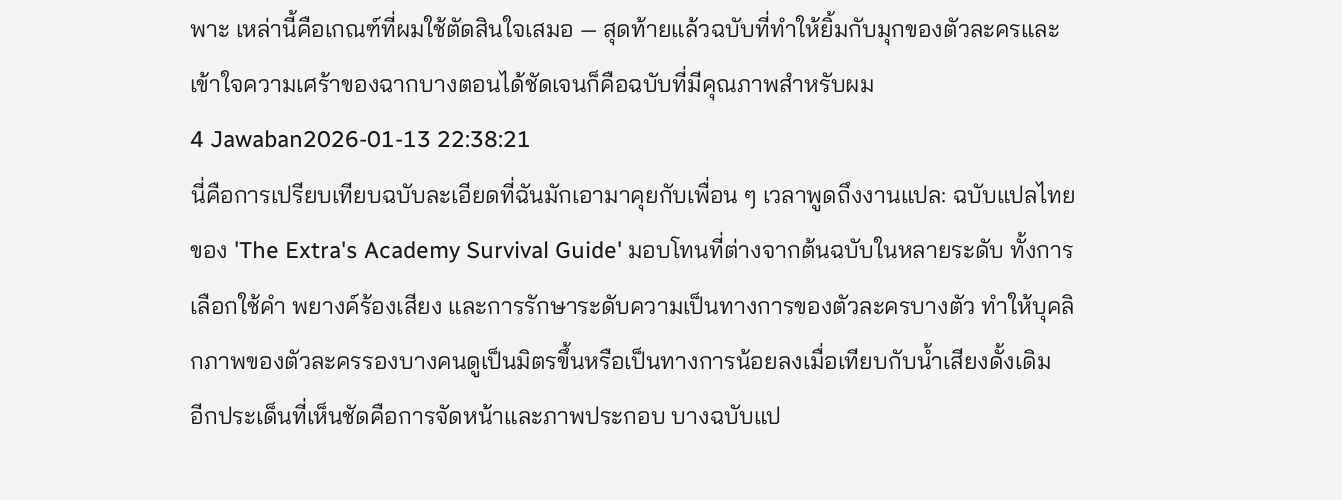พาะ เหล่านี้คือเกณฑ์ที่ผมใช้ตัดสินใจเสมอ — สุดท้ายแล้วฉบับที่ทำให้ยิ้มกับมุกของตัวละครและเข้าใจความเศร้าของฉากบางตอนได้ชัดเจนก็คือฉบับที่มีคุณภาพสำหรับผม
4 Jawaban2026-01-13 22:38:21
นี่คือการเปรียบเทียบฉบับละเอียดที่ฉันมักเอามาคุยกับเพื่อน ๆ เวลาพูดถึงงานแปล: ฉบับแปลไทยของ 'The Extra's Academy Survival Guide' มอบโทนที่ต่างจากต้นฉบับในหลายระดับ ทั้งการเลือกใช้คำ พยางค์ร้องเสียง และการรักษาระดับความเป็นทางการของตัวละครบางตัว ทำให้บุคลิกภาพของตัวละครรองบางคนดูเป็นมิตรขึ้นหรือเป็นทางการน้อยลงเมื่อเทียบกับน้ำเสียงดั้งเดิม
อีกประเด็นที่เห็นชัดคือการจัดหน้าและภาพประกอบ บางฉบับแป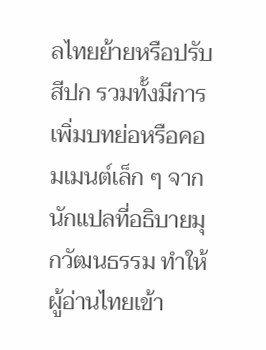ลไทยย้ายหรือปรับสีปก รวมทั้งมีการเพิ่มบทย่อหรือคอมเมนต์เล็ก ๆ จากนักแปลที่อธิบายมุกวัฒนธรรม ทำให้ผู้อ่านไทยเข้า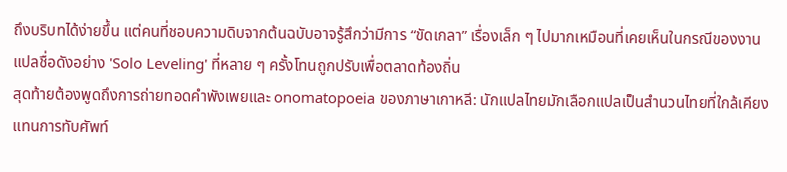ถึงบริบทได้ง่ายขึ้น แต่คนที่ชอบความดิบจากต้นฉบับอาจรู้สึกว่ามีการ “ขัดเกลา” เรื่องเล็ก ๆ ไปมากเหมือนที่เคยเห็นในกรณีของงานแปลชื่อดังอย่าง 'Solo Leveling' ที่หลาย ๆ ครั้งโทนถูกปรับเพื่อตลาดท้องถิ่น
สุดท้ายต้องพูดถึงการถ่ายทอดคำพังเพยและ onomatopoeia ของภาษาเกาหลี: นักแปลไทยมักเลือกแปลเป็นสำนวนไทยที่ใกล้เคียงแทนการทับศัพท์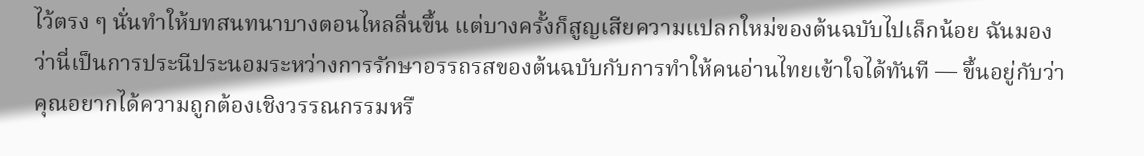ไว้ตรง ๆ นั่นทำให้บทสนทนาบางตอนไหลลื่นขึ้น แต่บางครั้งก็สูญเสียความแปลกใหม่ของต้นฉบับไปเล็กน้อย ฉันมองว่านี่เป็นการประนีประนอมระหว่างการรักษาอรรถรสของต้นฉบับกับการทำให้คนอ่านไทยเข้าใจได้ทันที — ขึ้นอยู่กับว่าคุณอยากได้ความถูกต้องเชิงวรรณกรรมหรื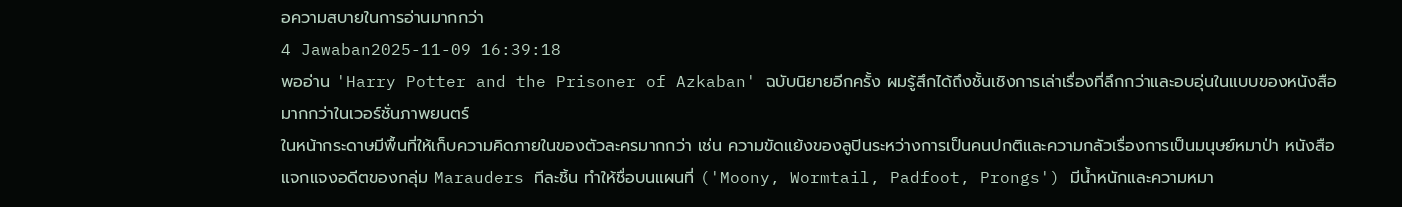อความสบายในการอ่านมากกว่า
4 Jawaban2025-11-09 16:39:18
พออ่าน 'Harry Potter and the Prisoner of Azkaban' ฉบับนิยายอีกครั้ง ผมรู้สึกได้ถึงชั้นเชิงการเล่าเรื่องที่ลึกกว่าและอบอุ่นในแบบของหนังสือมากกว่าในเวอร์ชั่นภาพยนตร์
ในหน้ากระดาษมีพื้นที่ให้เก็บความคิดภายในของตัวละครมากกว่า เช่น ความขัดแย้งของลูปินระหว่างการเป็นคนปกติและความกลัวเรื่องการเป็นมนุษย์หมาป่า หนังสือแจกแจงอดีตของกลุ่ม Marauders ทีละชิ้น ทำให้ชื่อบนแผนที่ ('Moony, Wormtail, Padfoot, Prongs') มีน้ำหนักและความหมา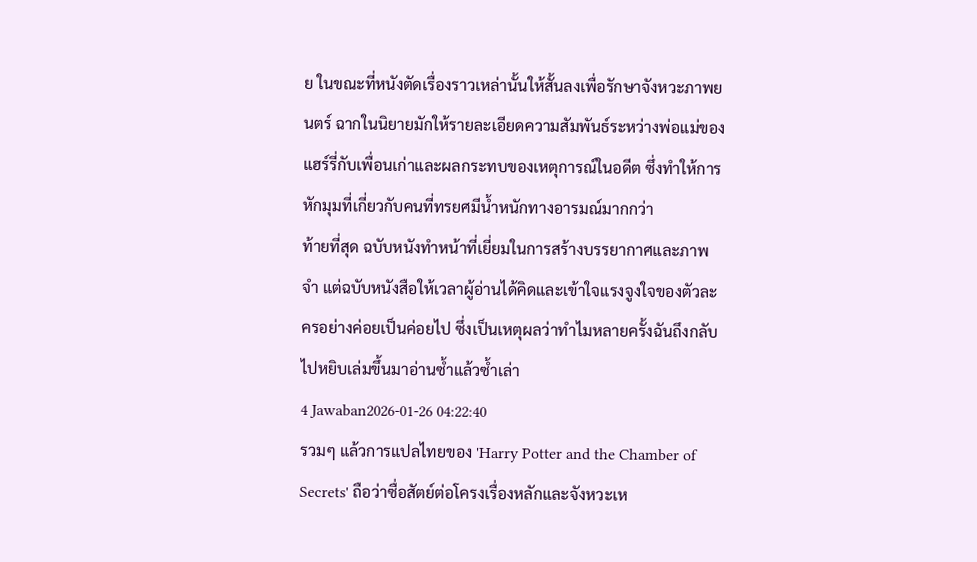ย ในขณะที่หนังตัดเรื่องราวเหล่านั้นให้สั้นลงเพื่อรักษาจังหวะภาพยนตร์ ฉากในนิยายมักให้รายละเอียดความสัมพันธ์ระหว่างพ่อแม่ของแฮร์รี่กับเพื่อนเก่าและผลกระทบของเหตุการณ์ในอดีต ซึ่งทำให้การหักมุมที่เกี่ยวกับคนที่ทรยศมีน้ำหนักทางอารมณ์มากกว่า
ท้ายที่สุด ฉบับหนังทำหน้าที่เยี่ยมในการสร้างบรรยากาศและภาพจำ แต่ฉบับหนังสือให้เวลาผู้อ่านได้คิดและเข้าใจแรงจูงใจของตัวละครอย่างค่อยเป็นค่อยไป ซึ่งเป็นเหตุผลว่าทำไมหลายครั้งฉันถึงกลับไปหยิบเล่มขึ้นมาอ่านซ้ำแล้วซ้ำเล่า
4 Jawaban2026-01-26 04:22:40
รวมๆ แล้วการแปลไทยของ 'Harry Potter and the Chamber of Secrets' ถือว่าซื่อสัตย์ต่อโครงเรื่องหลักและจังหวะเห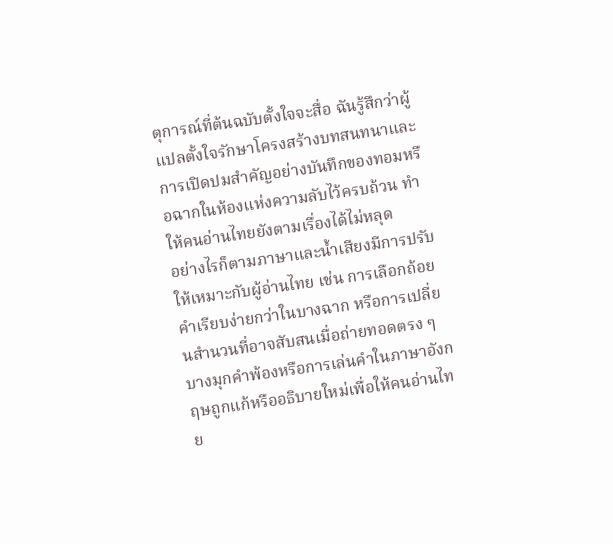ตุการณ์ที่ต้นฉบับตั้งใจจะสื่อ ฉันรู้สึกว่าผู้แปลตั้งใจรักษาโครงสร้างบทสนทนาและการเปิดปมสำคัญอย่างบันทึกของทอมหรือฉากในห้องแห่งความลับไว้ครบถ้วน ทำให้คนอ่านไทยยังตามเรื่องได้ไม่หลุด
อย่างไรก็ตามภาษาและน้ำเสียงมีการปรับให้เหมาะกับผู้อ่านไทย เช่น การเลือกถ้อยคำเรียบง่ายกว่าในบางฉาก หรือการเปลี่ยนสำนวนที่อาจสับสนเมื่อถ่ายทอดตรง ๆ บางมุกคำพ้องหรือการเล่นคำในภาษาอังกฤษถูกแก้หรืออธิบายใหม่เพื่อให้คนอ่านไทย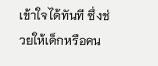เข้าใจได้ทันที ซึ่งช่วยให้เด็กหรือคน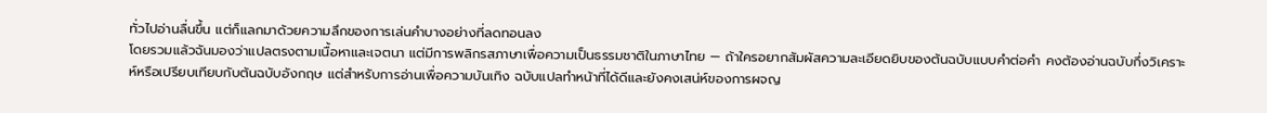ทั่วไปอ่านลื่นขึ้น แต่ก็แลกมาด้วยความลึกของการเล่นคำบางอย่างที่ลดทอนลง
โดยรวมแล้วฉันมองว่าแปลตรงตามเนื้อหาและเจตนา แต่มีการพลิกรสภาษาเพื่อความเป็นธรรมชาติในภาษาไทย — ถ้าใครอยากสัมผัสความละเอียดยิบของต้นฉบับแบบคำต่อคำ คงต้องอ่านฉบับกึ่งวิเคราะห์หรือเปรียบเทียบกับต้นฉบับอังกฤษ แต่สำหรับการอ่านเพื่อความบันเทิง ฉบับแปลทำหน้าที่ได้ดีและยังคงเสน่ห์ของการผจญ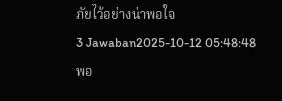ภัยไว้อย่างน่าพอใจ
3 Jawaban2025-10-12 05:48:48
พอ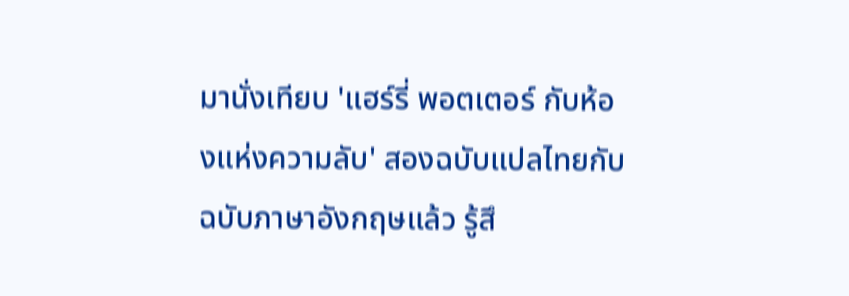มานั่งเทียบ 'แฮร์รี่ พอตเตอร์ กับห้องแห่งความลับ' สองฉบับแปลไทยกับฉบับภาษาอังกฤษแล้ว รู้สึ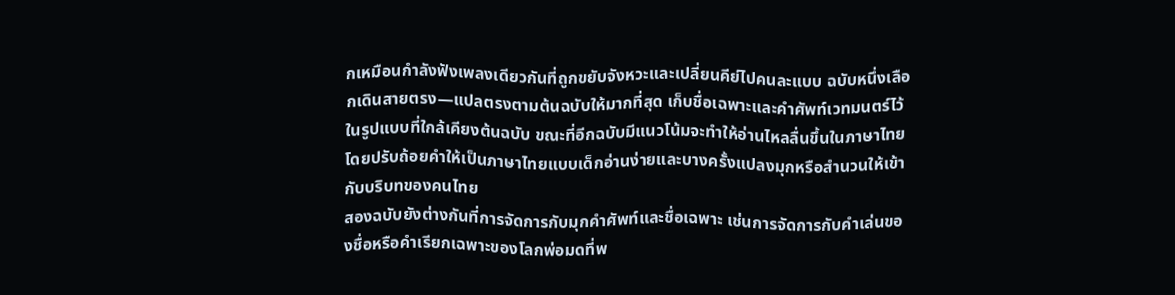กเหมือนกำลังฟังเพลงเดียวกันที่ถูกขยับจังหวะและเปลี่ยนคีย์ไปคนละแบบ ฉบับหนึ่งเลือกเดินสายตรง—แปลตรงตามต้นฉบับให้มากที่สุด เก็บชื่อเฉพาะและคำศัพท์เวทมนตร์ไว้ในรูปแบบที่ใกล้เคียงต้นฉบับ ขณะที่อีกฉบับมีแนวโน้มจะทำให้อ่านไหลลื่นขึ้นในภาษาไทย โดยปรับถ้อยคำให้เป็นภาษาไทยแบบเด็กอ่านง่ายและบางครั้งแปลงมุกหรือสำนวนให้เข้ากับบริบทของคนไทย
สองฉบับยังต่างกันที่การจัดการกับมุกคำศัพท์และชื่อเฉพาะ เช่นการจัดการกับคำเล่นของชื่อหรือคำเรียกเฉพาะของโลกพ่อมดที่พ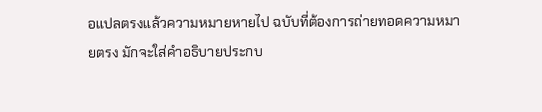อแปลตรงแล้วความหมายหายไป ฉบับที่ต้องการถ่ายทอดความหมายตรง มักจะใส่คำอธิบายประกบ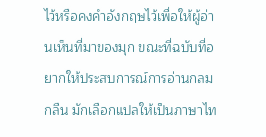ไว้หรือคงคำอังกฤษไว้เพื่อให้ผู้อ่านเห็นที่มาของมุก ขณะที่ฉบับที่อยากให้ประสบการณ์การอ่านกลมกลืน มักเลือกแปลให้เป็นภาษาไท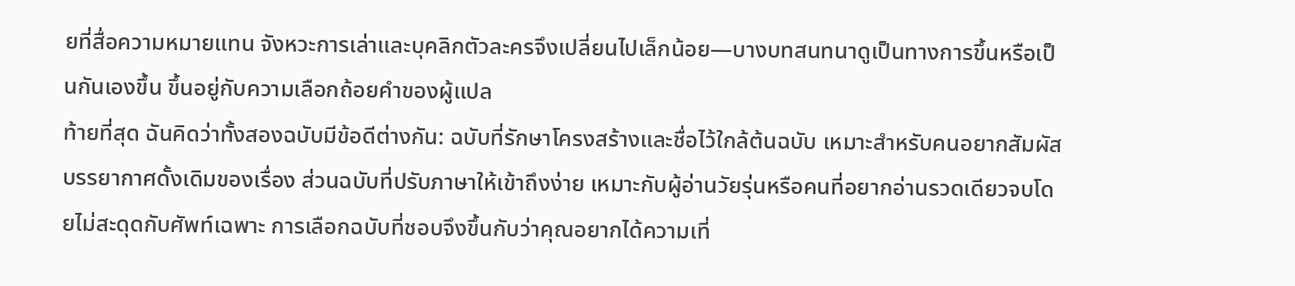ยที่สื่อความหมายแทน จังหวะการเล่าและบุคลิกตัวละครจึงเปลี่ยนไปเล็กน้อย—บางบทสนทนาดูเป็นทางการขึ้นหรือเป็นกันเองขึ้น ขึ้นอยู่กับความเลือกถ้อยคำของผู้แปล
ท้ายที่สุด ฉันคิดว่าทั้งสองฉบับมีข้อดีต่างกัน: ฉบับที่รักษาโครงสร้างและชื่อไว้ใกล้ต้นฉบับ เหมาะสำหรับคนอยากสัมผัสบรรยากาศดั้งเดิมของเรื่อง ส่วนฉบับที่ปรับภาษาให้เข้าถึงง่าย เหมาะกับผู้อ่านวัยรุ่นหรือคนที่อยากอ่านรวดเดียวจบโดยไม่สะดุดกับศัพท์เฉพาะ การเลือกฉบับที่ชอบจึงขึ้นกับว่าคุณอยากได้ความเที่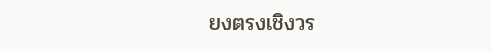ยงตรงเชิงวร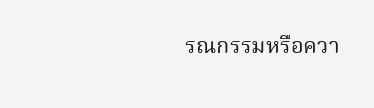รณกรรมหรือควา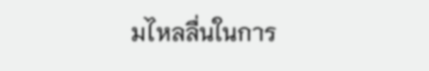มไหลลื่นในการ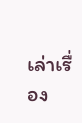เล่าเรื่อง